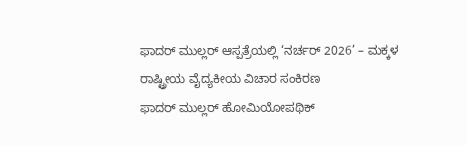ಫಾದರ್ ಮುಲ್ಲರ್ ಆಸ್ಪತ್ರೆಯಲ್ಲಿ ‘ನರ್ಚರ್ 2026’ – ಮಕ್ಕಳ ರಾಷ್ಟ್ರೀಯ ವೈದ್ಯಕೀಯ ವಿಚಾರ ಸಂಕಿರಣ
ಫಾದರ್ ಮುಲ್ಲರ್ ಹೋಮಿಯೋಪಥಿಕ್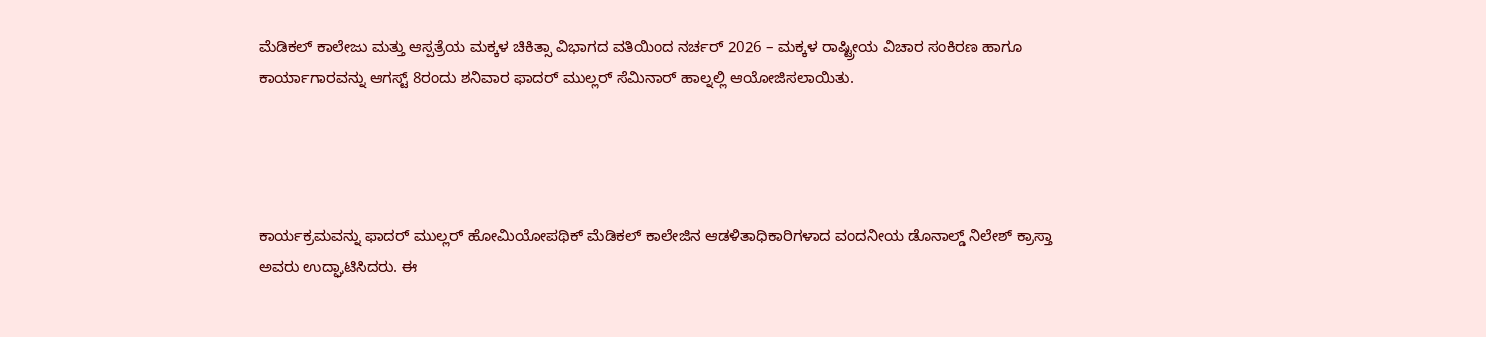ಮೆಡಿಕಲ್ ಕಾಲೇಜು ಮತ್ತು ಆಸ್ಪತ್ರೆಯ ಮಕ್ಕಳ ಚಿಕಿತ್ಸಾ ವಿಭಾಗದ ವತಿಯಿಂದ ನರ್ಚರ್ 2026 – ಮಕ್ಕಳ ರಾಷ್ಟ್ರೀಯ ವಿಚಾರ ಸಂಕಿರಣ ಹಾಗೂ ಕಾರ್ಯಾಗಾರವನ್ನು ಆಗಸ್ಟ್ 8ರಂದು ಶನಿವಾರ ಫಾದರ್ ಮುಲ್ಲರ್ ಸೆಮಿನಾರ್ ಹಾಲ್ನಲ್ಲಿ ಆಯೋಜಿಸಲಾಯಿತು.




ಕಾರ್ಯಕ್ರಮವನ್ನು ಫಾದರ್ ಮುಲ್ಲರ್ ಹೋಮಿಯೋಪಥಿಕ್ ಮೆಡಿಕಲ್ ಕಾಲೇಜಿನ ಆಡಳಿತಾಧಿಕಾರಿಗಳಾದ ವಂದನೀಯ ಡೊನಾಲ್ಡ್ ನಿಲೇಶ್ ಕ್ರಾಸ್ತಾ ಅವರು ಉದ್ಘಾಟಿಸಿದರು. ಈ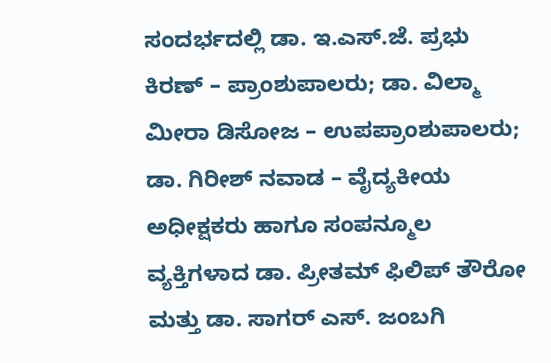ಸಂದರ್ಭದಲ್ಲಿ ಡಾ. ಇ.ಎಸ್.ಜೆ. ಪ್ರಭು ಕಿರಣ್ – ಪ್ರಾಂಶುಪಾಲರು; ಡಾ. ವಿಲ್ಮಾ ಮೀರಾ ಡಿಸೋಜ – ಉಪಪ್ರಾಂಶುಪಾಲರು; ಡಾ. ಗಿರೀಶ್ ನವಾಡ – ವೈದ್ಯಕೀಯ ಅಧೀಕ್ಷಕರು ಹಾಗೂ ಸಂಪನ್ಮೂಲ ವ್ಯಕ್ತಿಗಳಾದ ಡಾ. ಪ್ರೀತಮ್ ಫಿಲಿಪ್ ತೌರೋ ಮತ್ತು ಡಾ. ಸಾಗರ್ ಎಸ್. ಜಂಬಗಿ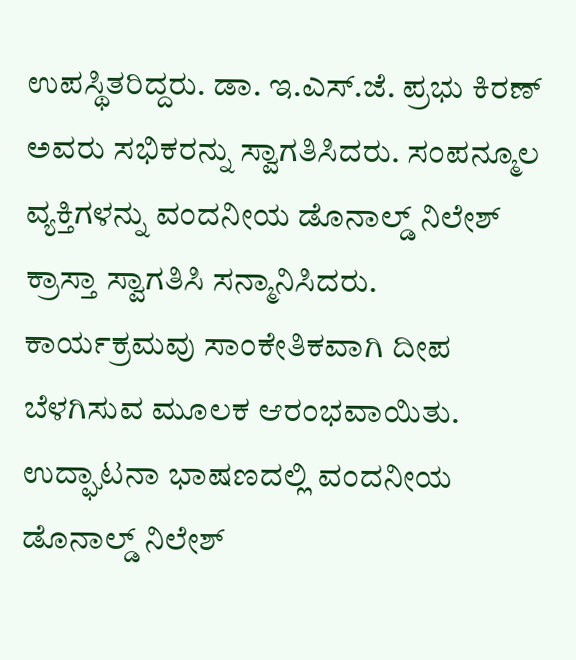ಉಪಸ್ಥಿತರಿದ್ದರು. ಡಾ. ಇ.ಎಸ್.ಜೆ. ಪ್ರಭು ಕಿರಣ್ ಅವರು ಸಭಿಕರನ್ನು ಸ್ವಾಗತಿಸಿದರು. ಸಂಪನ್ಮೂಲ ವ್ಯಕ್ತಿಗಳನ್ನು ವಂದನೀಯ ಡೊನಾಲ್ಡ್ ನಿಲೇಶ್ ಕ್ರಾಸ್ತಾ ಸ್ವಾಗತಿಸಿ ಸನ್ಮಾನಿಸಿದರು. ಕಾರ್ಯಕ್ರಮವು ಸಾಂಕೇತಿಕವಾಗಿ ದೀಪ ಬೆಳಗಿಸುವ ಮೂಲಕ ಆರಂಭವಾಯಿತು. ಉದ್ಘಾಟನಾ ಭಾಷಣದಲ್ಲಿ ವಂದನೀಯ ಡೊನಾಲ್ಡ್ ನಿಲೇಶ್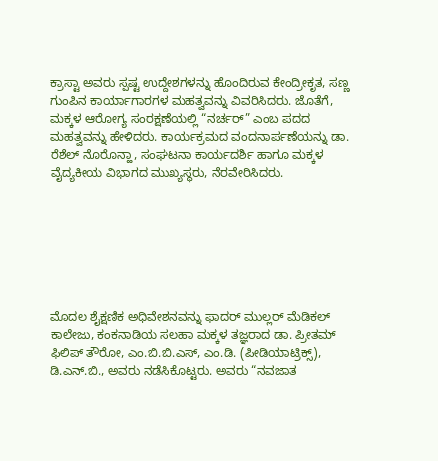ಕ್ರಾಸ್ಟಾ ಅವರು ಸ್ಪಷ್ಟ ಉದ್ದೇಶಗಳನ್ನು ಹೊಂದಿರುವ ಕೇಂದ್ರೀಕೃತ, ಸಣ್ಣ ಗುಂಪಿನ ಕಾರ್ಯಾಗಾರಗಳ ಮಹತ್ವವನ್ನು ವಿವರಿಸಿದರು. ಜೊತೆಗೆ, ಮಕ್ಕಳ ಆರೋಗ್ಯ ಸಂರಕ್ಷಣೆಯಲ್ಲಿ “ನರ್ಚರ್” ಎಂಬ ಪದದ ಮಹತ್ವವನ್ನು ಹೇಳಿದರು. ಕಾರ್ಯಕ್ರಮದ ವಂದನಾರ್ಪಣೆಯನ್ನು ಡಾ. ರೆಶೆಲ್ ನೊರೊನ್ಹಾ, ಸಂಘಟನಾ ಕಾರ್ಯದರ್ಶಿ ಹಾಗೂ ಮಕ್ಕಳ ವೈದ್ಯಕೀಯ ವಿಭಾಗದ ಮುಖ್ಯಸ್ಥರು, ನೆರವೇರಿಸಿದರು.







ಮೊದಲ ಶೈಕ್ಷಣಿಕ ಅಧಿವೇಶನವನ್ನು ಫಾದರ್ ಮುಲ್ಲರ್ ಮೆಡಿಕಲ್ ಕಾಲೇಜು, ಕಂಕನಾಡಿಯ ಸಲಹಾ ಮಕ್ಕಳ ತಜ್ಞರಾದ ಡಾ. ಪ್ರೀತಮ್ ಫಿಲಿಪ್ ತೌರೋ, ಎಂ.ಬಿ.ಬಿ.ಎಸ್, ಎಂ.ಡಿ. (ಪೀಡಿಯಾಟ್ರಿಕ್ಸ್), ಡಿ.ಎನ್.ಬಿ., ಅವರು ನಡೆಸಿಕೊಟ್ಟರು. ಅವರು “ನವಜಾತ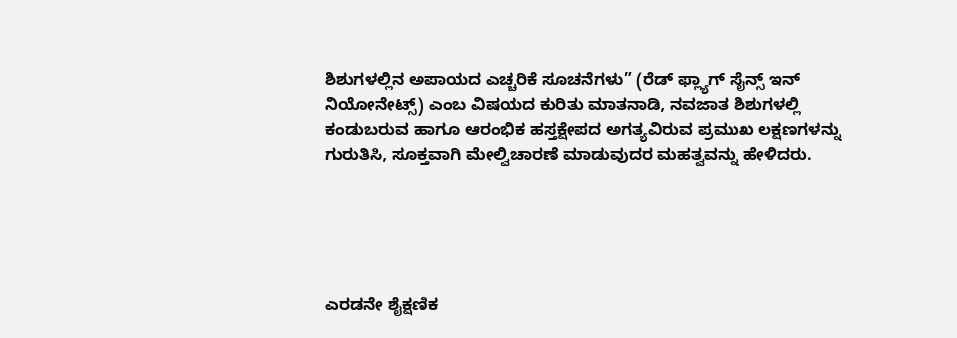ಶಿಶುಗಳಲ್ಲಿನ ಅಪಾಯದ ಎಚ್ಚರಿಕೆ ಸೂಚನೆಗಳು” (ರೆಡ್ ಫ್ಲ್ಯಾಗ್ ಸೈನ್ಸ್ ಇನ್ ನಿಯೋನೇಟ್ಸ್) ಎಂಬ ವಿಷಯದ ಕುರಿತು ಮಾತನಾಡಿ, ನವಜಾತ ಶಿಶುಗಳಲ್ಲಿ ಕಂಡುಬರುವ ಹಾಗೂ ಆರಂಭಿಕ ಹಸ್ತಕ್ಷೇಪದ ಅಗತ್ಯವಿರುವ ಪ್ರಮುಖ ಲಕ್ಷಣಗಳನ್ನು ಗುರುತಿಸಿ, ಸೂಕ್ತವಾಗಿ ಮೇಲ್ವಿಚಾರಣೆ ಮಾಡುವುದರ ಮಹತ್ವವನ್ನು ಹೇಳಿದರು.





ಎರಡನೇ ಶೈಕ್ಷಣಿಕ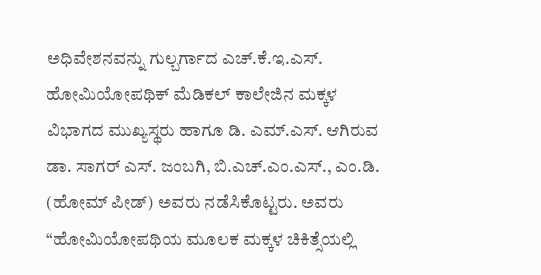ಅಧಿವೇಶನವನ್ನು ಗುಲ್ಬರ್ಗಾದ ಎಚ್.ಕೆ.ಇ.ಎಸ್. ಹೋಮಿಯೋಪಥಿಕ್ ಮೆಡಿಕಲ್ ಕಾಲೇಜಿನ ಮಕ್ಕಳ ವಿಭಾಗದ ಮುಖ್ಯಸ್ಥರು ಹಾಗೂ ಡಿ. ಎಮ್.ಎಸ್. ಆಗಿರುವ ಡಾ. ಸಾಗರ್ ಎಸ್. ಜಂಬಗಿ, ಬಿ.ಎಚ್.ಎಂ.ಎಸ್., ಎಂ.ಡಿ. (ಹೋಮ್ ಪೀಡ್) ಅವರು ನಡೆಸಿಕೊಟ್ಟರು. ಅವರು “ಹೋಮಿಯೋಪಥಿಯ ಮೂಲಕ ಮಕ್ಕಳ ಚಿಕಿತ್ಸೆಯಲ್ಲಿ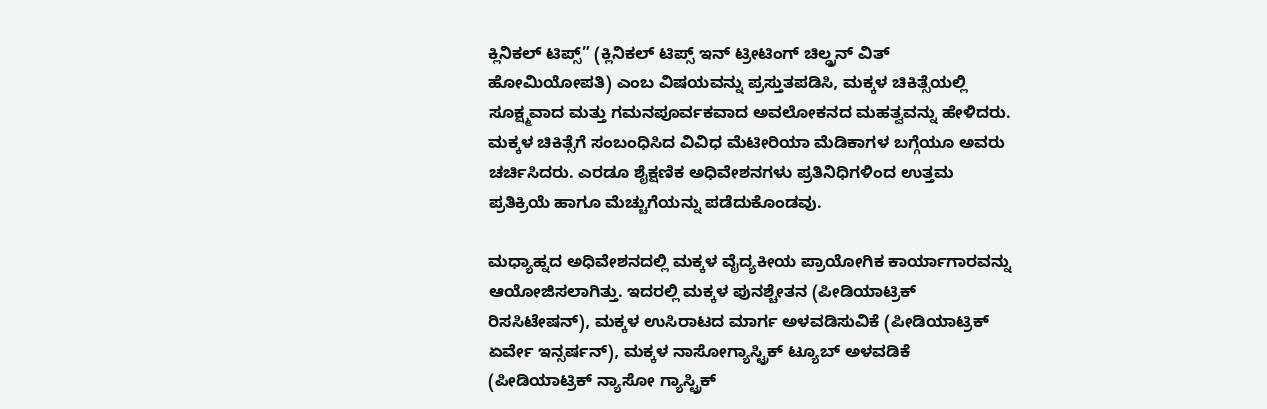ಕ್ಲಿನಿಕಲ್ ಟಿಪ್ಸ್” (ಕ್ಲಿನಿಕಲ್ ಟಿಪ್ಸ್ ಇನ್ ಟ್ರೀಟಿಂಗ್ ಚಿಲ್ಡ್ರನ್ ವಿತ್ ಹೋಮಿಯೋಪತಿ) ಎಂಬ ವಿಷಯವನ್ನು ಪ್ರಸ್ತುತಪಡಿಸಿ, ಮಕ್ಕಳ ಚಿಕಿತ್ಸೆಯಲ್ಲಿ ಸೂಕ್ಷ್ಮವಾದ ಮತ್ತು ಗಮನಪೂರ್ವಕವಾದ ಅವಲೋಕನದ ಮಹತ್ವವನ್ನು ಹೇಳಿದರು. ಮಕ್ಕಳ ಚಿಕಿತ್ಸೆಗೆ ಸಂಬಂಧಿಸಿದ ವಿವಿಧ ಮೆಟೀರಿಯಾ ಮೆಡಿಕಾಗಳ ಬಗ್ಗೆಯೂ ಅವರು ಚರ್ಚಿಸಿದರು. ಎರಡೂ ಶೈಕ್ಷಣಿಕ ಅಧಿವೇಶನಗಳು ಪ್ರತಿನಿಧಿಗಳಿಂದ ಉತ್ತಮ ಪ್ರತಿಕ್ರಿಯೆ ಹಾಗೂ ಮೆಚ್ಚುಗೆಯನ್ನು ಪಡೆದುಕೊಂಡವು.

ಮಧ್ಯಾಹ್ನದ ಅಧಿವೇಶನದಲ್ಲಿ ಮಕ್ಕಳ ವೈದ್ಯಕೀಯ ಪ್ರಾಯೋಗಿಕ ಕಾರ್ಯಾಗಾರವನ್ನು ಆಯೋಜಿಸಲಾಗಿತ್ತು. ಇದರಲ್ಲಿ ಮಕ್ಕಳ ಪುನಶ್ಚೇತನ (ಪೀಡಿಯಾಟ್ರಿಕ್ ರಿಸಸಿಟೇಷನ್), ಮಕ್ಕಳ ಉಸಿರಾಟದ ಮಾರ್ಗ ಅಳವಡಿಸುವಿಕೆ (ಪೀಡಿಯಾಟ್ರಿಕ್ ಏರ್ವೇ ಇನ್ಸರ್ಷನ್), ಮಕ್ಕಳ ನಾಸೋಗ್ಯಾಸ್ಟ್ರಿಕ್ ಟ್ಯೂಬ್ ಅಳವಡಿಕೆ (ಪೀಡಿಯಾಟ್ರಿಕ್ ನ್ಯಾಸೋ ಗ್ಯಾಸ್ಟ್ರಿಕ್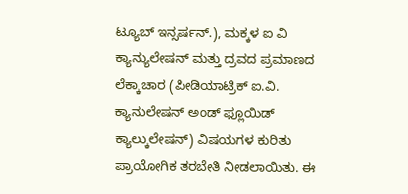ಟ್ಯೂಬ್ ಇನ್ಸರ್ಷನ್.), ಮಕ್ಕಳ ಐ ವಿ ಕ್ಯಾನ್ಯುಲೇಷನ್ ಮತ್ತು ದ್ರವದ ಪ್ರಮಾಣದ ಲೆಕ್ಕಾಚಾರ (ಪೀಡಿಯಾಟ್ರಿಕ್ ಐ.ವಿ. ಕ್ಯಾನುಲೇಷನ್ ಅಂಡ್ ಫ್ಲೂಯಿಡ್ ಕ್ಯಾಲ್ಕುಲೇಷನ್) ವಿಷಯಗಳ ಕುರಿತು ಪ್ರಾಯೋಗಿಕ ತರಬೇತಿ ನೀಡಲಾಯಿತು. ಈ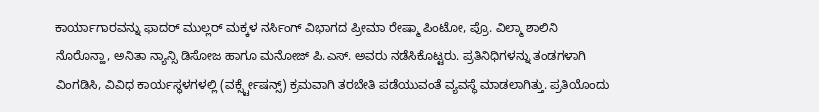ಕಾರ್ಯಾಗಾರವನ್ನು ಫಾದರ್ ಮುಲ್ಲರ್ ಮಕ್ಕಳ ನರ್ಸಿಂಗ್ ವಿಭಾಗದ ಪ್ರೀಮಾ ರೇಷ್ಮಾ ಪಿಂಟೋ, ಪ್ರೊ. ವಿಲ್ಮಾ ಶಾಲಿನಿ ನೊರೊನ್ಹಾ, ಅನಿತಾ ನ್ಯಾನ್ಸಿ ಡಿಸೋಜ ಹಾಗೂ ಮನೋಜ್ ಪಿ.ಎಸ್. ಅವರು ನಡೆಸಿಕೊಟ್ಟರು. ಪ್ರತಿನಿಧಿಗಳನ್ನು ತಂಡಗಳಾಗಿ ವಿಂಗಡಿಸಿ, ವಿವಿಧ ಕಾರ್ಯಸ್ಥಳಗಳಲ್ಲಿ (ವರ್ಕ್ಸ್ಟೇಷನ್ಸ್) ಕ್ರಮವಾಗಿ ತರಬೇತಿ ಪಡೆಯುವಂತೆ ವ್ಯವಸ್ಥೆ ಮಾಡಲಾಗಿತ್ತು. ಪ್ರತಿಯೊಂದು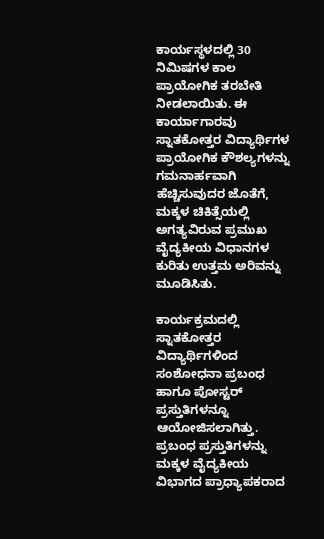ಕಾರ್ಯಸ್ಥಳದಲ್ಲಿ 30 ನಿಮಿಷಗಳ ಕಾಲ ಪ್ರಾಯೋಗಿಕ ತರಬೇತಿ ನೀಡಲಾಯಿತು. ಈ ಕಾರ್ಯಾಗಾರವು ಸ್ನಾತಕೋತ್ತರ ವಿದ್ಯಾರ್ಥಿಗಳ ಪ್ರಾಯೋಗಿಕ ಕೌಶಲ್ಯಗಳನ್ನು ಗಮನಾರ್ಹವಾಗಿ ಹೆಚ್ಚಿಸುವುದರ ಜೊತೆಗೆ, ಮಕ್ಕಳ ಚಿಕಿತ್ಸೆಯಲ್ಲಿ ಅಗತ್ಯವಿರುವ ಪ್ರಮುಖ ವೈದ್ಯಕೀಯ ವಿಧಾನಗಳ ಕುರಿತು ಉತ್ತಮ ಅರಿವನ್ನು ಮೂಡಿಸಿತು.

ಕಾರ್ಯಕ್ರಮದಲ್ಲಿ ಸ್ನಾತಕೋತ್ತರ ವಿದ್ಯಾರ್ಥಿಗಳಿಂದ ಸಂಶೋಧನಾ ಪ್ರಬಂಧ ಹಾಗೂ ಪೋಸ್ಟರ್ ಪ್ರಸ್ತುತಿಗಳನ್ನೂ ಆಯೋಜಿಸಲಾಗಿತ್ತು. ಪ್ರಬಂಧ ಪ್ರಸ್ತುತಿಗಳನ್ನು ಮಕ್ಕಳ ವೈದ್ಯಕೀಯ ವಿಭಾಗದ ಪ್ರಾಧ್ಯಾಪಕರಾದ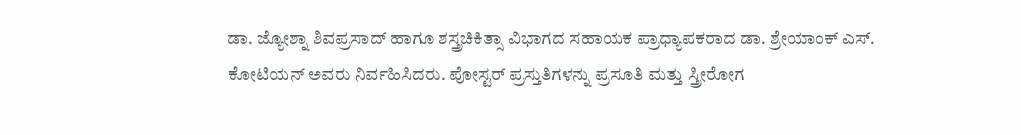ಡಾ. ಜ್ಯೋಶ್ನಾ ಶಿವಪ್ರಸಾದ್ ಹಾಗೂ ಶಸ್ತ್ರಚಿಕಿತ್ಸಾ ವಿಭಾಗದ ಸಹಾಯಕ ಪ್ರಾಧ್ಯಾಪಕರಾದ ಡಾ. ಶ್ರೇಯಾಂಕ್ ಎಸ್. ಕೋಟಿಯನ್ ಅವರು ನಿರ್ವಹಿಸಿದರು. ಪೋಸ್ಟರ್ ಪ್ರಸ್ತುತಿಗಳನ್ನು ಪ್ರಸೂತಿ ಮತ್ತು ಸ್ತ್ರೀರೋಗ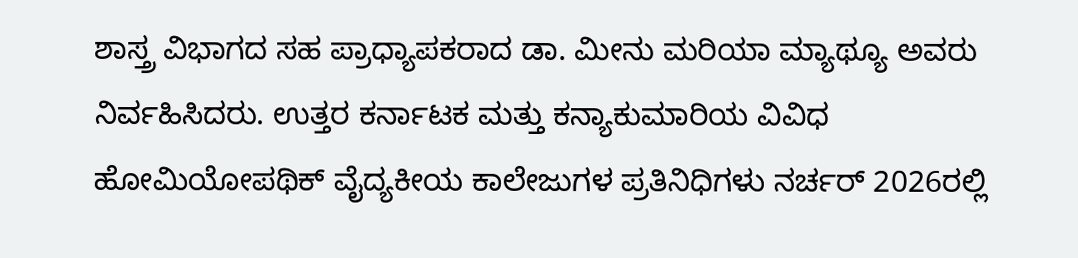ಶಾಸ್ತ್ರ ವಿಭಾಗದ ಸಹ ಪ್ರಾಧ್ಯಾಪಕರಾದ ಡಾ. ಮೀನು ಮರಿಯಾ ಮ್ಯಾಥ್ಯೂ ಅವರು ನಿರ್ವಹಿಸಿದರು. ಉತ್ತರ ಕರ್ನಾಟಕ ಮತ್ತು ಕನ್ಯಾಕುಮಾರಿಯ ವಿವಿಧ ಹೋಮಿಯೋಪಥಿಕ್ ವೈದ್ಯಕೀಯ ಕಾಲೇಜುಗಳ ಪ್ರತಿನಿಧಿಗಳು ನರ್ಚರ್ 2026ರಲ್ಲಿ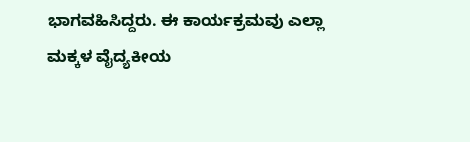ಭಾಗವಹಿಸಿದ್ದರು. ಈ ಕಾರ್ಯಕ್ರಮವು ಎಲ್ಲಾ ಮಕ್ಕಳ ವೈದ್ಯಕೀಯ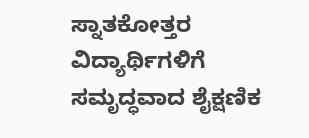ಸ್ನಾತಕೋತ್ತರ ವಿದ್ಯಾರ್ಥಿಗಳಿಗೆ ಸಮೃದ್ಧವಾದ ಶೈಕ್ಷಣಿಕ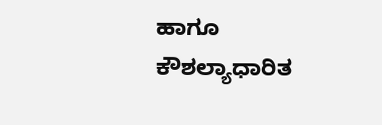ಹಾಗೂ ಕೌಶಲ್ಯಾಧಾರಿತ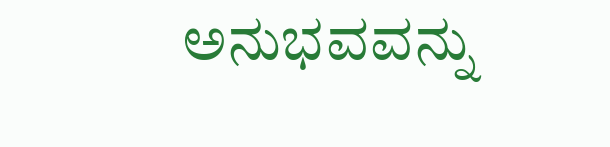ಅನುಭವವನ್ನು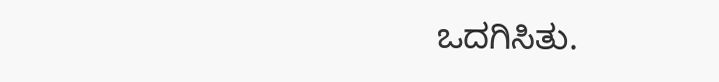ಒದಗಿಸಿತು.